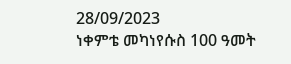28/09/2023
ነቀምቴ መካነየሱስ 100 ዓመት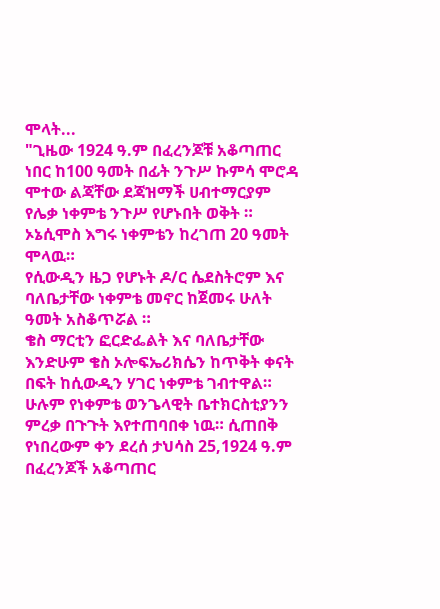ሞላት...
"ጊዜው 1924 ዓ.ም በፈረንጆቹ አቆጣጠር ነበር ከ100 ዓመት በፊት ንጉሥ ኩምሳ ሞሮዳ ሞተው ልጃቸው ደጃዝማች ሀብተማርያም የሌቃ ነቀምቴ ንጉሥ የሆኑበት ወቅት ።
ኦኔሲሞስ እግሩ ነቀምቴን ከረገጠ 20 ዓመት ሞላዉ።
የሲውዲን ዜጋ የሆኑት ዶ/ር ሴደስትሮም እና ባለቤታቸው ነቀምቴ መኖር ከጀመሩ ሁለት ዓመት አስቆጥሯል ።
ቄስ ማርቲን ፎርድፌልት እና ባለቤታቸው እንድሁም ቄስ ኦሎፍኤሪክሴን ከጥቅት ቀናት በፍት ከሲውዲን ሃገር ነቀምቴ ገብተዋል። ሁሉም የነቀምቴ ወንጌላዊት ቤተክርስቲያንን ምረቃ በጉጉት እየተጠባበቀ ነዉ። ሲጠበቅ የነበረውም ቀን ደረሰ ታህሳስ 25,1924 ዓ.ም በፈረንጆች አቆጣጠር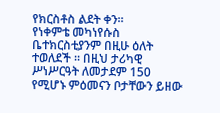የክርስቶስ ልደት ቀን።
የነቀምቴ መካነየሱስ ቤተክርስቲያንም በዚሁ ዕለት ተወለደች ። በዚህ ታሪካዊ ሥነሥርዓት ለመታደም 150 የሚሆኑ ምዕመናን ቦታቸውን ይዘው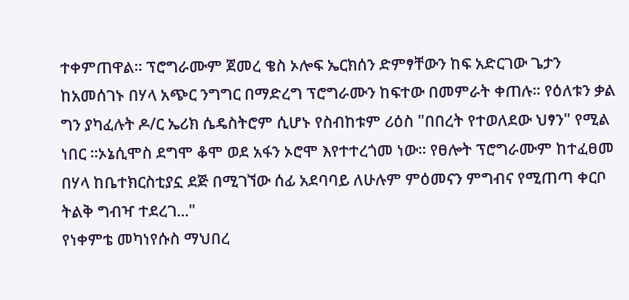ተቀምጠዋል። ፕሮግራሙም ጀመረ ቄስ ኦሎፍ ኤርክሰን ድምፃቸውን ከፍ አድርገው ጌታን ከአመሰገኑ በሃላ አጭር ንግግር በማድረግ ፕሮግራሙን ከፍተው በመምራት ቀጠሉ። የዕለቱን ቃል ግን ያካፈሉት ዶ/ር ኤሪክ ሴዴስትሮም ሲሆኑ የስብከቱም ሪዕስ "በበረት የተወለደው ህፃን" የሚል ነበር ።ኦኔሲሞስ ደግሞ ቆሞ ወደ አፋን ኦሮሞ እየተተረጎመ ነው። የፀሎት ፕሮግራሙም ከተፈፀመ በሃላ ከቤተክርስቲያኗ ደጅ በሚገኘው ሰፊ አደባባይ ለሁሉም ምዕመናን ምግብና የሚጠጣ ቀርቦ ትልቅ ግብዣ ተደረገ..."
የነቀምቴ መካነየሱስ ማህበረ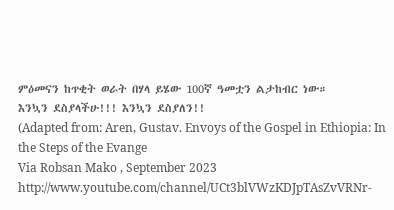ምዕመናን ከጥቂት ወራት በሃላ ይሄው 100ኛ ዓመቷን ልታከብር ነው።
እንኳን ደስያላችሁ!!! እንኳን ደስያለን!!
(Adapted from: Aren, Gustav. Envoys of the Gospel in Ethiopia: In the Steps of the Evange
Via Robsan Mako , September 2023
http://www.youtube.com/channel/UCt3blVWzKDJpTAsZvVRNr-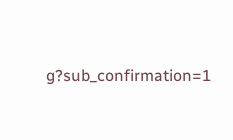g?sub_confirmation=1